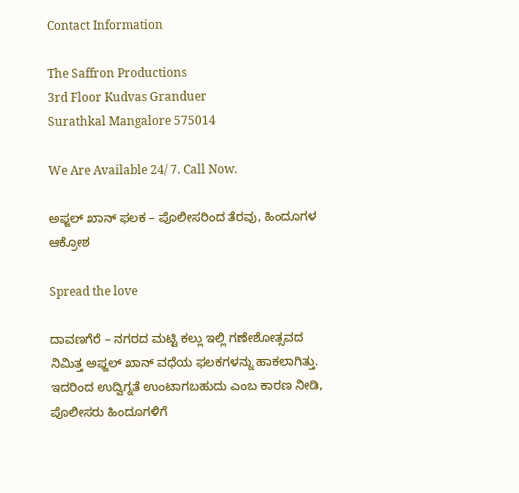Contact Information

The Saffron Productions
3rd Floor Kudvas Granduer
Surathkal Mangalore 575014

We Are Available 24/ 7. Call Now.

ಅಫ್ಜಲ್ ಖಾನ್ ಫಲಕ – ಪೊಲೀಸರಿಂದ ತೆರವು, ಹಿಂದೂಗಳ ಆಕ್ರೋಶ

Spread the love

ದಾವಣಗೆರೆ – ನಗರದ ಮಟ್ಟಿ ಕಲ್ಲು ಇಲ್ಲಿ ಗಣೇಶೋತ್ಸವದ ನಿಮಿತ್ತ ಅಫ್ಜಲ್ ಖಾನ್ ವಧೆಯ ಫಲಕಗಳನ್ನು ಹಾಕಲಾಗಿತ್ತು. ಇದರಿಂದ ಉದ್ವಿಗ್ನತೆ ಉಂಟಾಗಬಹುದು ಎಂಬ ಕಾರಣ ನೀಡಿ, ಪೊಲೀಸರು ಹಿಂದೂಗಳಿಗೆ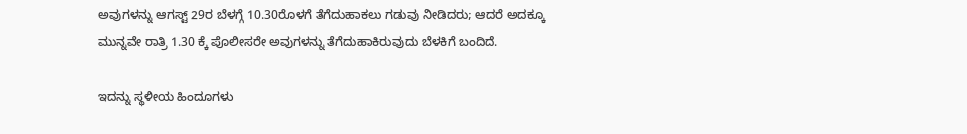ಅವುಗಳನ್ನು ಆಗಸ್ಟ್ 29ರ ಬೆಳಗ್ಗೆ 10.30ರೊಳಗೆ ತೆಗೆದುಹಾಕಲು ಗಡುವು ನೀಡಿದರು; ಆದರೆ ಅದಕ್ಕೂ ಮುನ್ನವೇ ರಾತ್ರಿ 1.30 ಕ್ಕೆ ಪೊಲೀಸರೇ ಅವುಗಳನ್ನು ತೆಗೆದುಹಾಕಿರುವುದು ಬೆಳಕಿಗೆ ಬಂದಿದೆ.

ಇದನ್ನು ಸ್ಥಳೀಯ ಹಿಂದೂಗಳು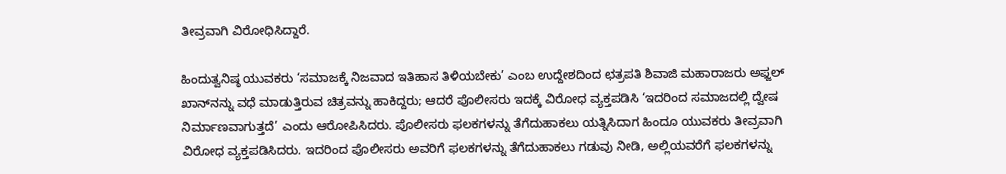ತೀವ್ರವಾಗಿ ವಿರೋಧಿಸಿದ್ದಾರೆ.

ಹಿಂದುತ್ವನಿಷ್ಠ ಯುವಕರು ‘ಸಮಾಜಕ್ಕೆ ನಿಜವಾದ ಇತಿಹಾಸ ತಿಳಿಯಬೇಕು’ ಎಂಬ ಉದ್ದೇಶದಿಂದ ಛತ್ರಪತಿ ಶಿವಾಜಿ ಮಹಾರಾಜರು ಅಫ್ಜಲ್ ಖಾನ್‌ನನ್ನು ವಧೆ ಮಾಡುತ್ತಿರುವ ಚಿತ್ರವನ್ನು ಹಾಕಿದ್ದರು; ಆದರೆ ಪೊಲೀಸರು ಇದಕ್ಕೆ ವಿರೋಧ ವ್ಯಕ್ತಪಡಿಸಿ ‘ಇದರಿಂದ ಸಮಾಜದಲ್ಲಿ ದ್ವೇಷ ನಿರ್ಮಾಣವಾಗುತ್ತದೆ’ ಎಂದು ಆರೋಪಿಸಿದರು. ಪೊಲೀಸರು ಫಲಕಗಳನ್ನು ತೆಗೆದುಹಾಕಲು ಯತ್ನಿಸಿದಾಗ ಹಿಂದೂ ಯುವಕರು ತೀವ್ರವಾಗಿ ವಿರೋಧ ವ್ಯಕ್ತಪಡಿಸಿದರು. ಇದರಿಂದ ಪೊಲೀಸರು ಅವರಿಗೆ ಫಲಕಗಳನ್ನು ತೆಗೆದುಹಾಕಲು ಗಡುವು ನೀಡಿ, ಅಲ್ಲಿಯವರೆಗೆ ಫಲಕಗಳನ್ನು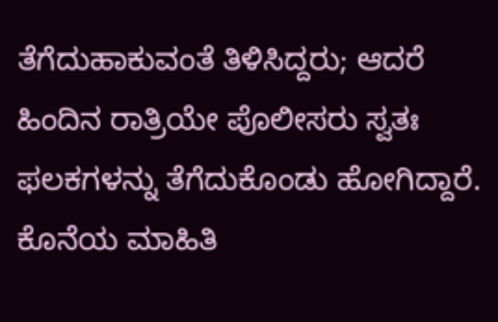ತೆಗೆದುಹಾಕುವಂತೆ ತಿಳಿಸಿದ್ದರು; ಆದರೆ ಹಿಂದಿನ ರಾತ್ರಿಯೇ ಪೊಲೀಸರು ಸ್ವತಃ ಫಲಕಗಳನ್ನು ತೆಗೆದುಕೊಂಡು ಹೋಗಿದ್ದಾರೆ. ಕೊನೆಯ ಮಾಹಿತಿ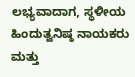ಲಭ್ಯವಾದಾಗ, ಸ್ಥಳೀಯ ಹಿಂದುತ್ವನಿಷ್ಠ ನಾಯಕರು ಮತ್ತು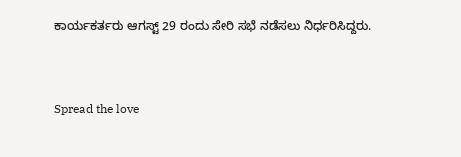ಕಾರ್ಯಕರ್ತರು ಆಗಸ್ಟ್ 29 ರಂದು ಸೇರಿ ಸಭೆ ನಡೆಸಲು ನಿರ್ಧರಿಸಿದ್ದರು.


Spread the love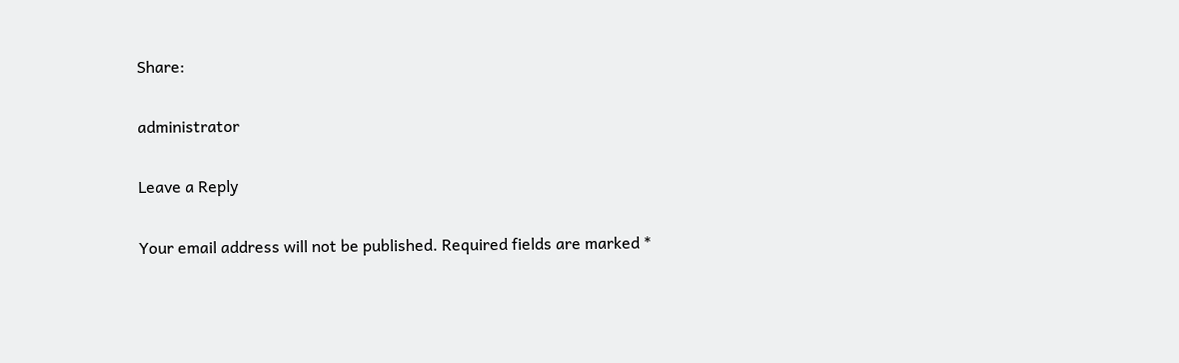Share:

administrator

Leave a Reply

Your email address will not be published. Required fields are marked *